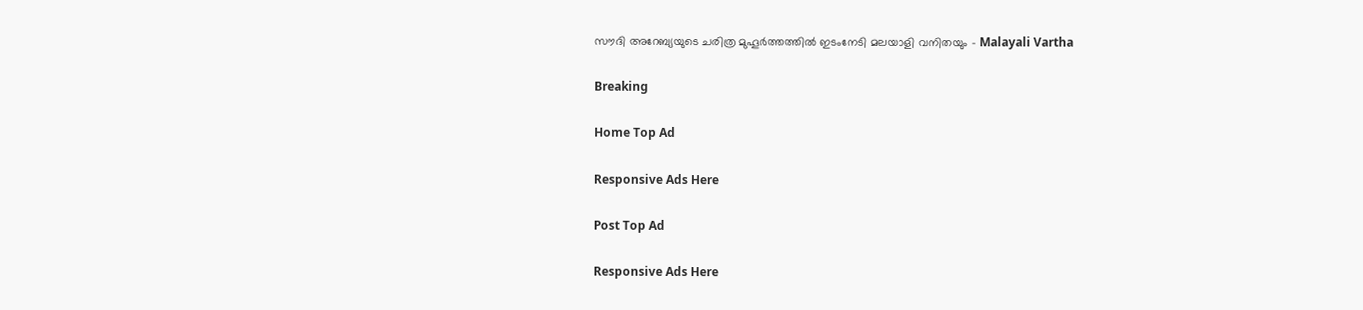സൗദി അറേബ്യയുടെ ചരിത്ര മുഹൂര്‍ത്തത്തില്‍ ഇടംനേടി മലയാളി വനിതയും - Malayali Vartha

Breaking

Home Top Ad

Responsive Ads Here

Post Top Ad

Responsive Ads Here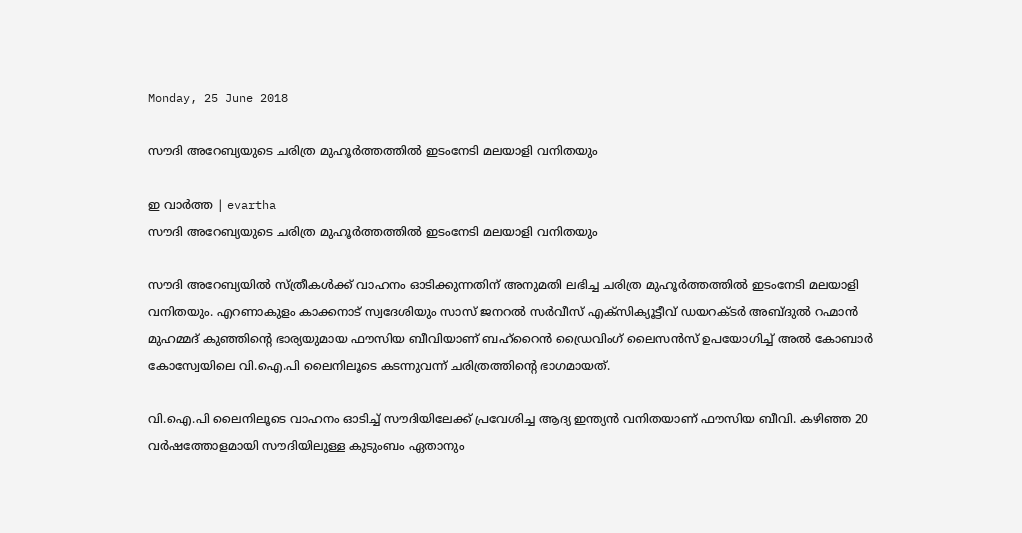Monday, 25 June 2018

സൗദി അറേബ്യയുടെ ചരിത്ര മുഹൂര്‍ത്തത്തില്‍ ഇടംനേടി മലയാളി വനിതയും

ഇ വാർത്ത | evartha
സൗദി അറേബ്യയുടെ ചരിത്ര മുഹൂര്‍ത്തത്തില്‍ ഇടംനേടി മലയാളി വനിതയും

സൗദി അറേബ്യയില്‍ സ്ത്രീകള്‍ക്ക് വാഹനം ഓടിക്കുന്നതിന് അനുമതി ലഭിച്ച ചരിത്ര മുഹൂര്‍ത്തത്തില്‍ ഇടംനേടി മലയാളി വനിതയും. എറണാകുളം കാക്കനാട് സ്വദേശിയും സാസ് ജനറല്‍ സര്‍വീസ് എക്‌സിക്യൂട്ടീവ് ഡയറക്ടര്‍ അബ്ദുല്‍ റഹ്മാന്‍ മുഹമ്മദ് കുഞ്ഞിന്റെ ഭാര്യയുമായ ഫൗസിയ ബീവിയാണ് ബഹ്‌റൈന്‍ ഡ്രൈവിംഗ് ലൈസന്‍സ് ഉപയോഗിച്ച് അല്‍ കോബാര്‍ കോസ്വേയിലെ വി.ഐ.പി ലൈനിലൂടെ കടന്നുവന്ന് ചരിത്രത്തിന്റെ ഭാഗമായത്.

വി.ഐ.പി ലൈനിലൂടെ വാഹനം ഓടിച്ച് സൗദിയിലേക്ക് പ്രവേശിച്ച ആദ്യ ഇന്ത്യന്‍ വനിതയാണ് ഫൗസിയ ബീവി. കഴിഞ്ഞ 20 വര്‍ഷത്തോളമായി സൗദിയിലുള്ള കുടുംബം ഏതാനും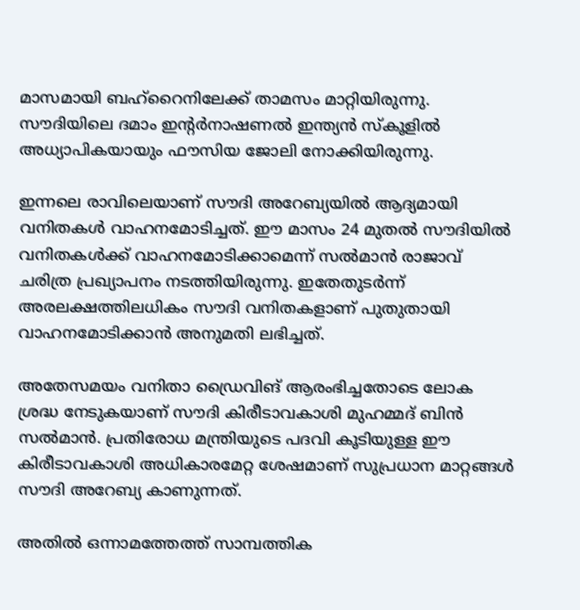മാസമായി ബഹ്‌റൈനിലേക്ക് താമസം മാറ്റിയിരുന്നു. സൗദിയിലെ ദമാം ഇന്റര്‍നാഷണല്‍ ഇന്ത്യന്‍ സ്‌കൂളില്‍ അധ്യാപികയായും ഫൗസിയ ജോലി നോക്കിയിരുന്നു.

ഇന്നലെ രാവിലെയാണ് സൗദി അറേബ്യയില്‍ ആദ്യമായി വനിതകള്‍ വാഹനമോടിച്ചത്. ഈ മാസം 24 മുതല്‍ സൗദിയില്‍ വനിതകള്‍ക്ക് വാഹനമോടിക്കാമെന്ന് സല്‍മാന്‍ രാജാവ് ചരിത്ര പ്രഖ്യാപനം നടത്തിയിരുന്നു. ഇതേതുടര്‍ന്ന് അരലക്ഷത്തിലധികം സൗദി വനിതകളാണ് പുതുതായി വാഹനമോടിക്കാന്‍ അനുമതി ലഭിച്ചത്.

അതേസമയം വനിതാ ഡ്രൈവിങ് ആരംഭിച്ചതോടെ ലോക ശ്രദ്ധ നേടുകയാണ് സൗദി കിരീടാവകാശി മുഹമ്മദ് ബിന്‍ സല്‍മാന്‍. പ്രതിരോധ മന്ത്രിയുടെ പദവി കൂടിയുള്ള ഈ കിരീടാവകാശി അധികാരമേറ്റ ശേഷമാണ് സുപ്രധാന മാറ്റങ്ങള്‍ സൗദി അറേബ്യ കാണുന്നത്.

അതില്‍ ഒന്നാമത്തേത്ത് സാമ്പത്തിക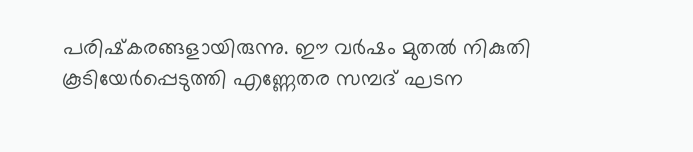പരിഷ്‌കരങ്ങളായിരുന്നു. ഈ വര്‍ഷം മുതല്‍ നികുതി കൂടിയേര്‍പ്പെടുത്തി എണ്ണേതര സമ്പദ് ഘടന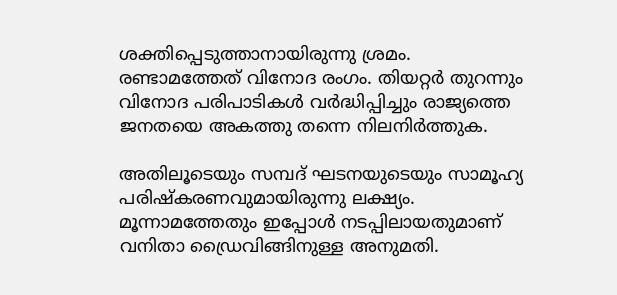ശക്തിപ്പെടുത്താനായിരുന്നു ശ്രമം. രണ്ടാമത്തേത് വിനോദ രംഗം. തിയറ്റര്‍ തുറന്നും വിനോദ പരിപാടികള്‍ വര്‍ദ്ധിപ്പിച്ചും രാജ്യത്തെ ജനതയെ അകത്തു തന്നെ നിലനിര്‍ത്തുക.

അതിലൂടെയും സമ്പദ് ഘടനയുടെയും സാമൂഹ്യ പരിഷ്‌കരണവുമായിരുന്നു ലക്ഷ്യം. മൂന്നാമത്തേതും ഇപ്പോള്‍ നടപ്പിലായതുമാണ് വനിതാ ഡ്രൈവിങ്ങിനുള്ള അനുമതി.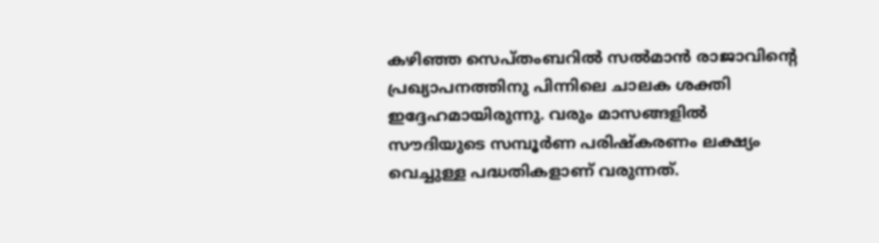കഴിഞ്ഞ സെപ്തംബറില്‍ സല്‍മാന്‍ രാജാവിന്റെ പ്രഖ്യാപനത്തിനു പിന്നിലെ ചാലക ശക്തി ഇദ്ദേഹമായിരുന്നു. വരും മാസങ്ങളില്‍ സൗദിയുടെ സമ്പൂര്‍ണ പരിഷ്‌കരണം ലക്ഷ്യം വെച്ചുള്ള പദ്ധതികളാണ് വരുന്നത്.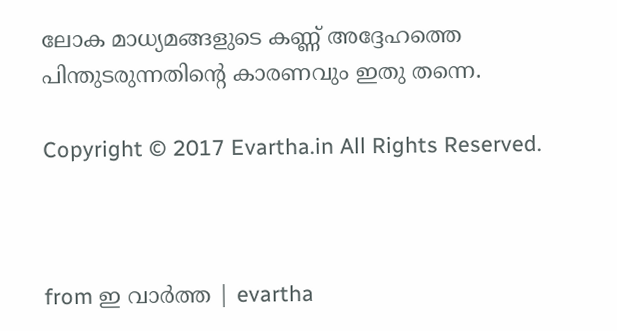ലോക മാധ്യമങ്ങളുടെ കണ്ണ് അദ്ദേഹത്തെ പിന്തുടരുന്നതിന്റെ കാരണവും ഇതു തന്നെ.

Copyright © 2017 Evartha.in All Rights Reserved.



from ഇ വാർത്ത | evartha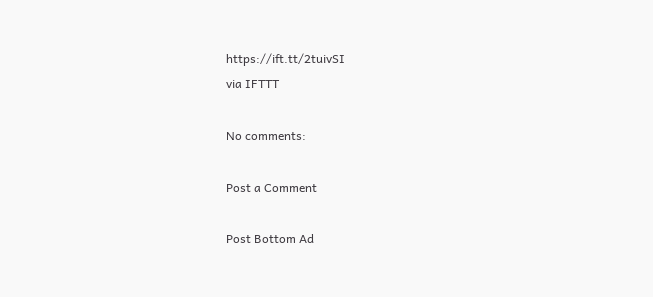https://ift.tt/2tuivSI
via IFTTT

No comments:

Post a Comment

Post Bottom Ad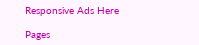Responsive Ads Here

Pages